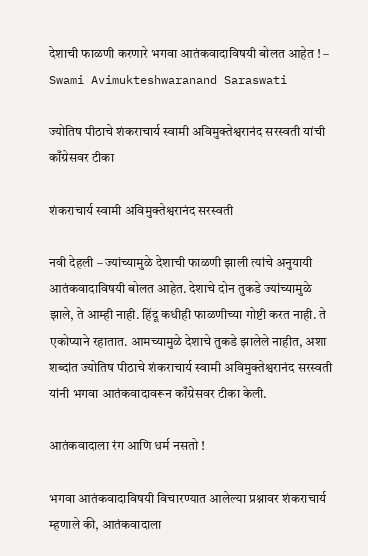देशाची फाळणी करणारे भगवा आतंकवादाविषयी बोलत आहेत ! – Swami Avimukteshwaranand Saraswati

ज्योतिष पीठाचे शंकराचार्य स्वामी अविमुक्तेश्वरानंद सरस्वती यांची काँग्रेसवर टीका

शंकराचार्य स्वामी अविमुक्तेश्वरानंद सरस्वती

नवी देहली – ज्यांच्यामुळे देशाची फाळणी झाली त्यांचे अनुयायी आतंकवादाविषयी बोलत आहेत. देशाचे दोन तुकडे ज्यांच्यामुळे झाले, ते आम्ही नाही. हिंदू कधीही फाळणीच्या गोष्टी करत नाही. ते एकोप्याने रहातात. आमच्यामुळे देशाचे तुकडे झालेले नाहीत, अशा शब्दांत ज्योतिष पीठाचे शंकराचार्य स्वामी अविमुक्तेश्वरानंद सरस्वती यांनी भगवा आतंकवादावरून काँग्रेसवर टीका केली.

आतंकवादाला रंग आणि धर्म नसतो !

भगवा आतंकवादाविषयी विचारण्यात आलेल्या प्रश्नावर शंकराचार्य म्हणाले की, आतंकवादाला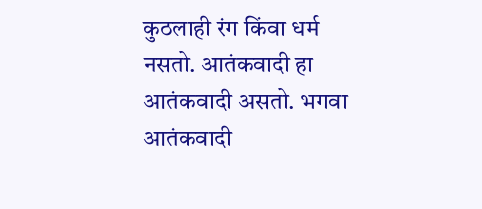कुठलाही रंग किंवा धर्म नसतो. आतंकवादी हा आतंकवादी असतो. भगवा आतंकवादी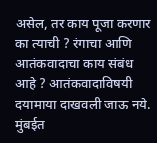असेल, तर काय पूजा करणार का त्याची ? रंगाचा आणि आतंकवादाचा काय संबंध आहे ? आतंकवादाविषयी दयामाया दाखवली जाऊ नये. मुंबईत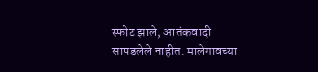स्फोट झाले, आतंकवादी सापडलेले नाहीत. मालेगावच्या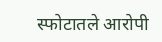स्फोटातले आरोपी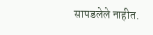सापडलेले नाहीत.